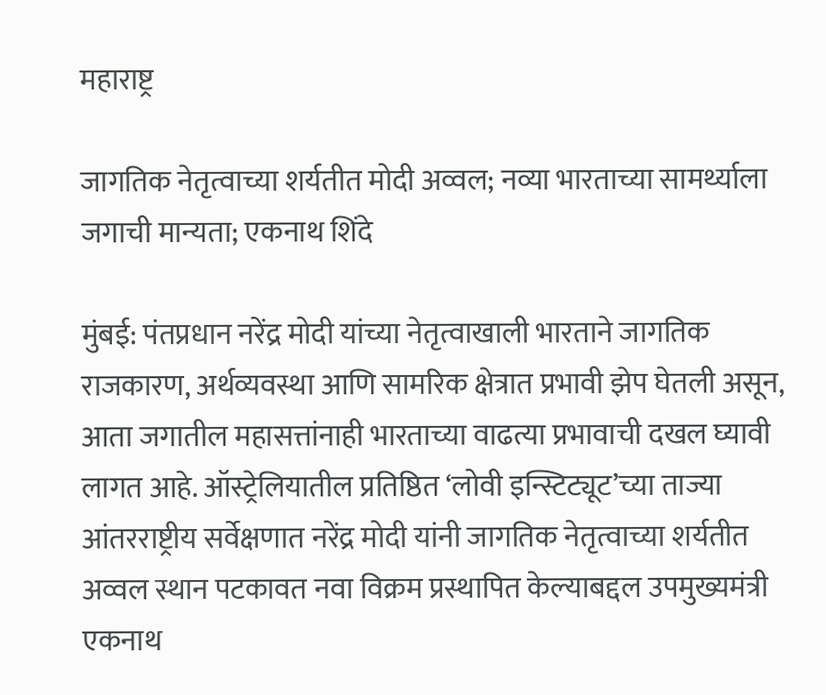महाराष्ट्र

जागतिक नेतृत्वाच्या शर्यतीत मोदी अव्वल; नव्या भारताच्या सामर्थ्याला जगाची मान्यता; एकनाथ शिंदे

मुंबई: पंतप्रधान नरेंद्र मोदी यांच्या नेतृत्वाखाली भारताने जागतिक राजकारण, अर्थव्यवस्था आणि सामरिक क्षेत्रात प्रभावी झेप घेतली असून, आता जगातील महासत्तांनाही भारताच्या वाढत्या प्रभावाची दखल घ्यावी लागत आहे. ऑस्ट्रेलियातील प्रतिष्ठित ‘लोवी इन्स्टिट्यूट’च्या ताज्या आंतरराष्ट्रीय सर्वेक्षणात नरेंद्र मोदी यांनी जागतिक नेतृत्वाच्या शर्यतीत अव्वल स्थान पटकावत नवा विक्रम प्रस्थापित केल्याबद्दल उपमुख्यमंत्री एकनाथ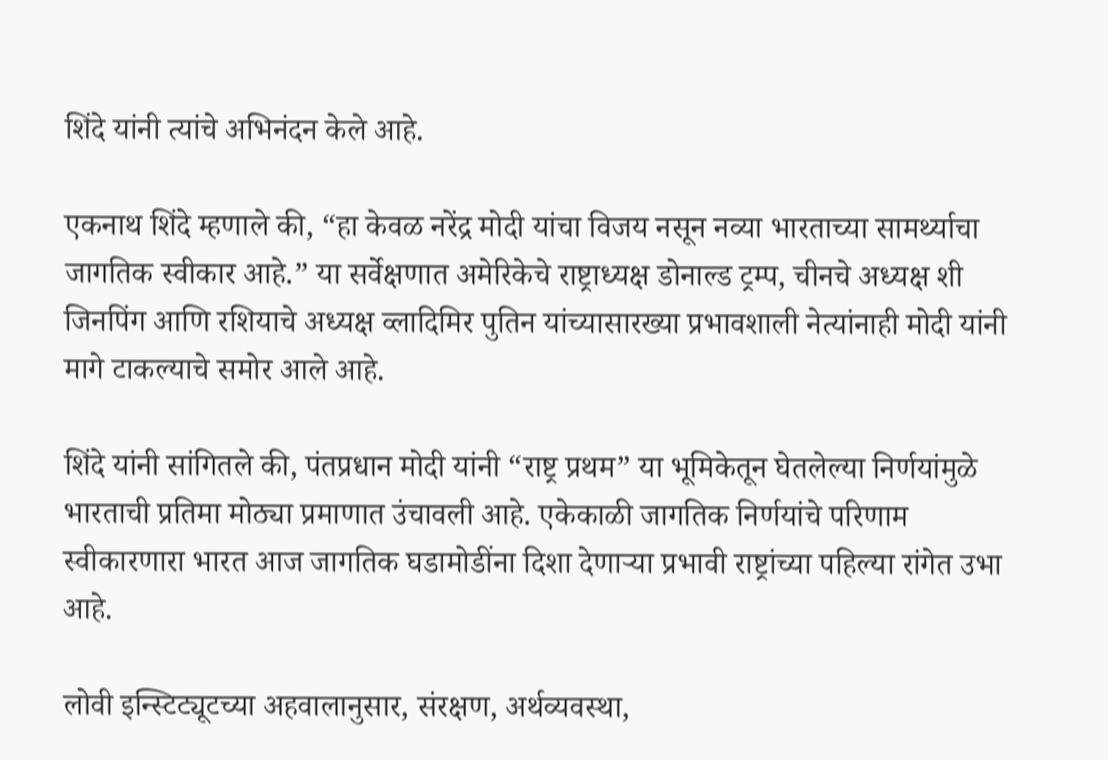शिंदे यांनी त्यांचे अभिनंदन केले आहे.

एकनाथ शिंदे म्हणाले की, “हा केवळ नरेंद्र मोदी यांचा विजय नसून नव्या भारताच्या सामर्थ्याचा जागतिक स्वीकार आहे.” या सर्वेक्षणात अमेरिकेचे राष्ट्राध्यक्ष डोनाल्ड ट्रम्प, चीनचे अध्यक्ष शी जिनपिंग आणि रशियाचे अध्यक्ष व्लादिमिर पुतिन यांच्यासारख्या प्रभावशाली नेत्यांनाही मोदी यांनी मागे टाकल्याचे समोर आले आहे.

शिंदे यांनी सांगितले की, पंतप्रधान मोदी यांनी “राष्ट्र प्रथम” या भूमिकेतून घेतलेल्या निर्णयांमुळे भारताची प्रतिमा मोठ्या प्रमाणात उंचावली आहे. एकेकाळी जागतिक निर्णयांचे परिणाम स्वीकारणारा भारत आज जागतिक घडामोडींना दिशा देणाऱ्या प्रभावी राष्ट्रांच्या पहिल्या रांगेत उभा आहे.

लोवी इन्स्टिट्यूटच्या अहवालानुसार, संरक्षण, अर्थव्यवस्था,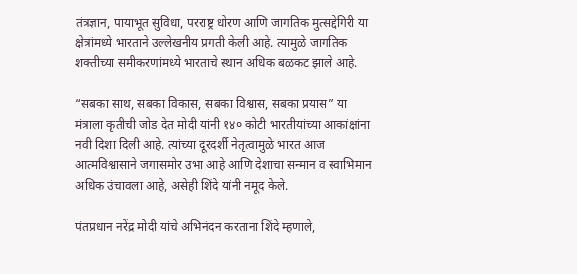तंत्रज्ञान, पायाभूत सुविधा, परराष्ट्र धोरण आणि जागतिक मुत्सद्देगिरी या क्षेत्रांमध्ये भारताने उल्लेखनीय प्रगती केली आहे. त्यामुळे जागतिक शक्तीच्या समीकरणांमध्ये भारताचे स्थान अधिक बळकट झाले आहे.

“सबका साथ, सबका विकास, सबका विश्वास, सबका प्रयास” या मंत्राला कृतीची जोड देत मोदी यांनी १४० कोटी भारतीयांच्या आकांक्षांना नवी दिशा दिली आहे. त्यांच्या दूरदर्शी नेतृत्वामुळे भारत आज आत्मविश्वासाने जगासमोर उभा आहे आणि देशाचा सन्मान व स्वाभिमान अधिक उंचावला आहे, असेही शिंदे यांनी नमूद केले.

पंतप्रधान नरेंद्र मोदी यांचे अभिनंदन करताना शिंदे म्हणाले,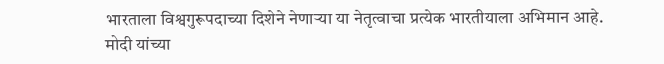भारताला विश्वगुरूपदाच्या दिशेने नेणाऱ्या या नेतृत्वाचा प्रत्येक भारतीयाला अभिमान आहे. मोदी यांच्या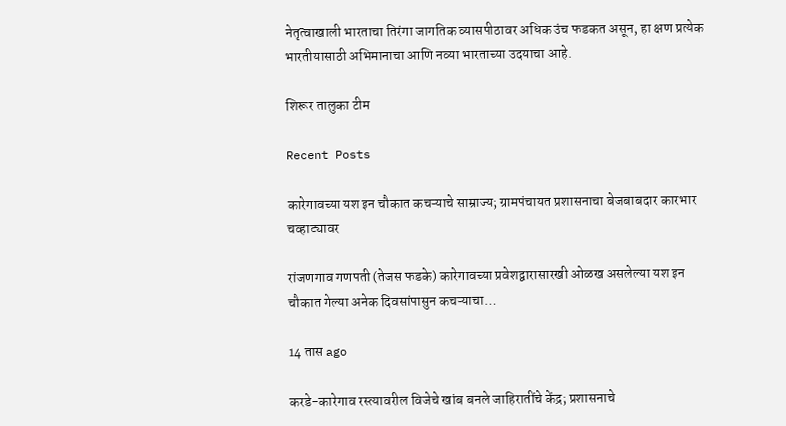नेतृत्वाखाली भारताचा तिरंगा जागतिक व्यासपीठावर अधिक उंच फडकत असून, हा क्षण प्रत्येक भारतीयासाठी अभिमानाचा आणि नव्या भारताच्या उदयाचा आहे.

शिरूर तालुका टीम

Recent Posts

कारेगावच्या यश इन चौकात कचऱ्याचे साम्राज्य; ग्रामपंचायत प्रशासनाचा बेजबाबदार कारभार चव्हाट्यावर

रांजणगाव गणपती (तेजस फडके) कारेगावच्या प्रवेशद्वारासारखी ओळख असलेल्या यश इन चौकात गेल्या अनेक दिवसांपासुन कचऱ्याचा…

14 तास ago

करडे-कारेगाव रस्त्यावरील विजेचे खांब बनले जाहिरातींचे केंद्र; प्रशासनाचे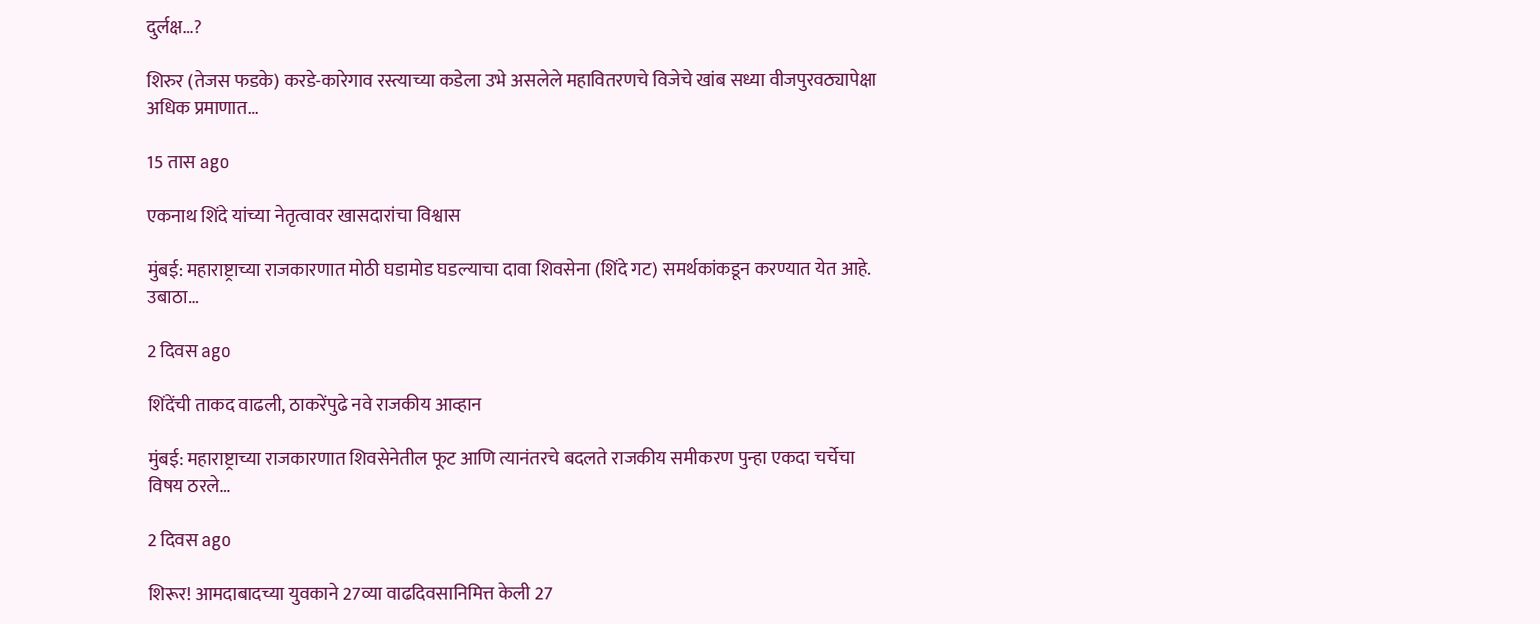दुर्लक्ष…?

शिरुर (तेजस फडके) करडे-कारेगाव रस्त्याच्या कडेला उभे असलेले महावितरणचे विजेचे खांब सध्या वीजपुरवठ्यापेक्षा अधिक प्रमाणात…

15 तास ago

एकनाथ शिंदे यांच्या नेतृत्वावर खासदारांचा विश्वास

मुंबई: महाराष्ट्राच्या राजकारणात मोठी घडामोड घडल्याचा दावा शिवसेना (शिंदे गट) समर्थकांकडून करण्यात येत आहे. उबाठा…

2 दिवस ago

शिंदेंची ताकद वाढली, ठाकरेंपुढे नवे राजकीय आव्हान

मुंबई: महाराष्ट्राच्या राजकारणात शिवसेनेतील फूट आणि त्यानंतरचे बदलते राजकीय समीकरण पुन्हा एकदा चर्चेचा विषय ठरले…

2 दिवस ago

शिरूर! आमदाबादच्या युवकाने 27व्या वाढदिवसानिमित्त केली 27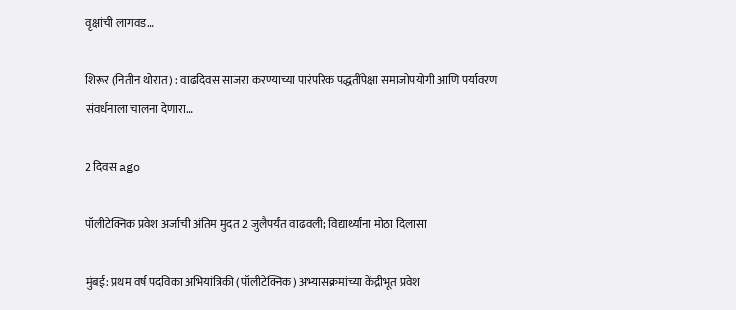वृक्षांची लागवड…

शिरूर (नितीन थोरात) : वाढदिवस साजरा करण्याच्या पारंपरिक पद्धतींपेक्षा समाजोपयोगी आणि पर्यावरण संवर्धनाला चालना देणारा…

2 दिवस ago

पॉलीटेक्निक प्रवेश अर्जाची अंतिम मुदत 2 जुलैपर्यंत वाढवली; विद्यार्थ्यांना मोठा दिलासा

मुंबई: प्रथम वर्ष पदविका अभियांत्रिकी (पॉलीटेक्निक) अभ्यासक्रमांच्या केंद्रीभूत प्रवेश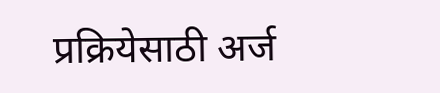प्रक्रियेसाठी अर्ज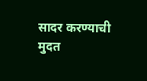सादर करण्याची मुदत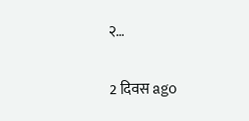२…

2 दिवस ago